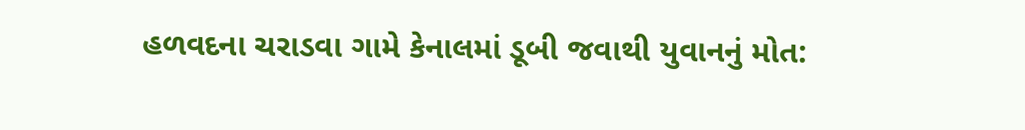હળવદના ચરાડવા ગામે કેનાલમાં ડૂબી જવાથી યુવાનનું મોત: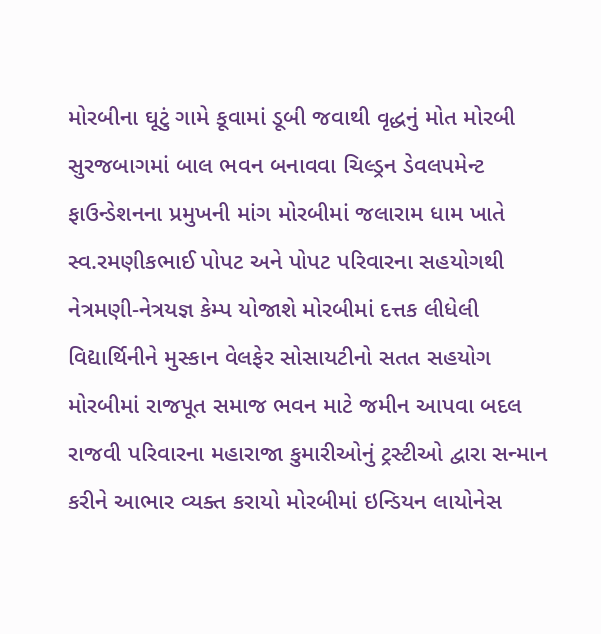મોરબીના ઘૂટું ગામે કૂવામાં ડૂબી જવાથી વૃદ્ધનું મોત મોરબી સુરજબાગમાં બાલ ભવન બનાવવા ચિલ્ડ્રન ડેવલપમેન્ટ ફાઉન્ડેશનના પ્રમુખની માંગ મોરબીમાં જલારામ ધામ ખાતે સ્વ.રમણીકભાઈ પોપટ અને પોપટ પરિવારના સહયોગથી નેત્રમણી-નેત્રયજ્ઞ કેમ્પ યોજાશે મોરબીમાં દત્તક લીધેલી વિદ્યાર્થિનીને મુસ્કાન વેલફેર સોસાયટીનો સતત સહયોગ મોરબીમાં રાજપૂત સમાજ ભવન માટે જમીન આપવા બદલ રાજવી પરિવારના મહારાજા કુમારીઓનું ટ્રસ્ટીઓ દ્વારા સન્માન કરીને આભાર વ્યક્ત કરાયો મોરબીમાં ઇન્ડિયન લાયોનેસ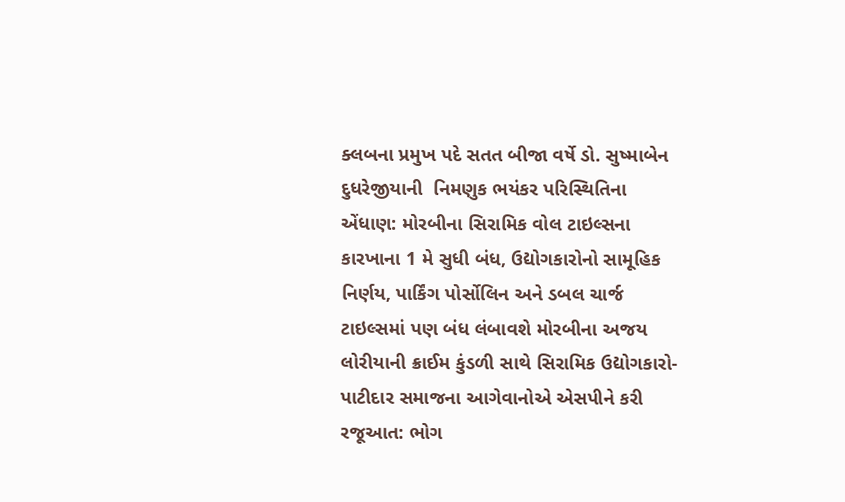ક્લબના પ્રમુખ પદે સતત બીજા વર્ષે ડો. સુષ્માબેન દુધરેજીયાની  નિમણુક ભયંકર પરિસ્થિતિના એંધાણ: મોરબીના સિરામિક વોલ ટાઇલ્સના કારખાના 1 મે સુધી બંધ, ઉદ્યોગકારોનો સામૂહિક નિર્ણય, પાર્કિંગ પોર્સોલિન અને ડબલ ચાર્જ ટાઇલ્સમાં પણ બંધ લંબાવશે મોરબીના અજય લોરીયાની ક્રાઈમ કુંડળી સાથે સિરામિક ઉદ્યોગકારો-પાટીદાર સમાજના આગેવાનોએ એસપીને કરી રજૂઆત: ભોગ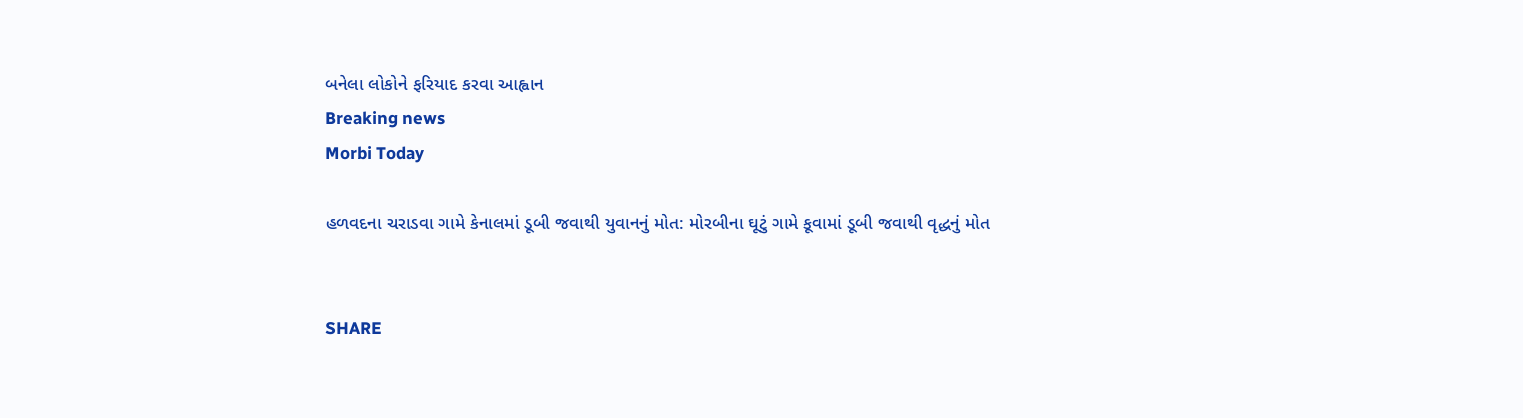બનેલા લોકોને ફરિયાદ કરવા આહ્વાન
Breaking news
Morbi Today

હળવદના ચરાડવા ગામે કેનાલમાં ડૂબી જવાથી યુવાનનું મોત: મોરબીના ઘૂટું ગામે કૂવામાં ડૂબી જવાથી વૃદ્ધનું મોત


SHARE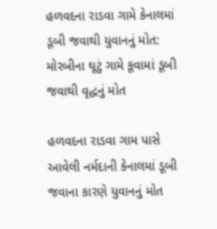હળવદના રાડવા ગામે કેનાલમાં ડૂબી જવાથી યુવાનનું મોત: મોરબીના ઘૂટું ગામે કૂવામાં ડૂબી જવાથી વૃદ્ધનું મોત

હળવદના રાડવા ગામ પાસે આવેલી નર્મદાની કેનાલમાં ડૂબી જવાના કારણે યુવાનનું મોત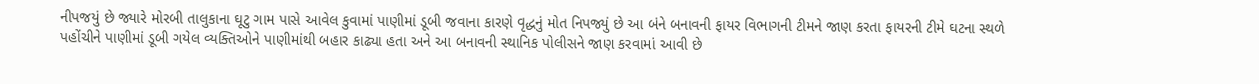નીપજયું છે જ્યારે મોરબી તાલુકાના ઘૂટુ ગામ પાસે આવેલ કુવામાં પાણીમાં ડૂબી જવાના કારણે વૃદ્ધનું મોત નિપજ્યું છે આ બંને બનાવની ફાયર વિભાગની ટીમને જાણ કરતા ફાયરની ટીમે ઘટના સ્થળે પહોંચીને પાણીમાં ડૂબી ગયેલ વ્યક્તિઓને પાણીમાંથી બહાર કાઢ્યા હતા અને આ બનાવની સ્થાનિક પોલીસને જાણ કરવામાં આવી છે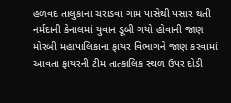હળવદ તાલુકાના ચરાડવા ગામ પાસેથી પસાર થતી નર્મદાની કેનાલમાં યુવાન ડૂબી ગયો હોવાની જાણ મોરબી મહાપાલિકાના ફાયર વિભાગને જાણ કરવામાં આવતા ફાયરની ટીમ તાત્કાલિક સ્થળ ઉપર દોડી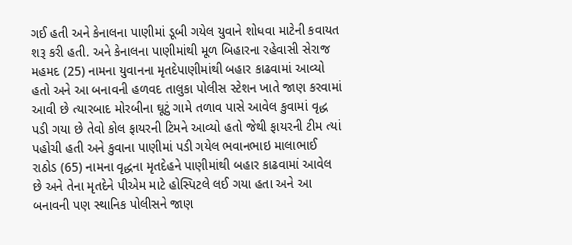ગઈ હતી અને કેનાલના પાણીમાં ડૂબી ગયેલ યુવાને શોધવા માટેની કવાયત શરૂ કરી હતી. અને કેનાલના પાણીમાંથી મૂળ બિહારના રહેવાસી સેરાજ મહમદ (25) નામના યુવાનના મૃતદેપાણીમાંથી બહાર કાઢવામાં આવ્યો હતો અને આ બનાવની હળવદ તાલુકા પોલીસ સ્ટેશન ખાતે જાણ કરવામાં આવી છે ત્યારબાદ મોરબીના ઘૂટું ગામે તળાવ પાસે આવેલ કુવામાં વૃદ્ધ પડી ગયા છે તેવો કોલ ફાયરની ટિમને આવ્યો હતો જેથી ફાયરની ટીમ ત્યાં પહોચી હતી અને કુવાના પાણીમાં પડી ગયેલ ભવાનભાઇ માલાભાઈ રાઠોડ (65) નામના વૃદ્ધના મૃતદેહને પાણીમાંથી બહાર કાઢવામાં આવેલ છે અને તેના મૃતદેને પીએમ માટે હોસ્પિટલે લઈ ગયા હતા અને આ બનાવની પણ સ્થાનિક પોલીસને જાણ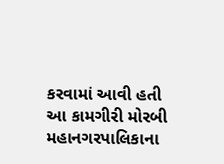કરવામાં આવી હતી આ કામગીરી મોરબી મહાનગરપાલિકાના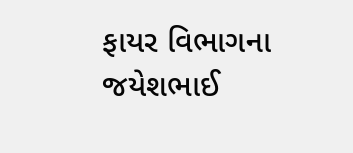ફાયર વિભાગના જયેશભાઈ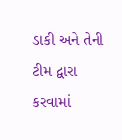ડાકી અને તેની ટીમ દ્વારા કરવામાં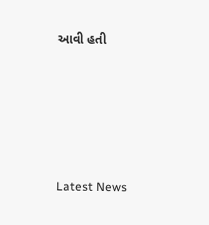આવી હતી






Latest News